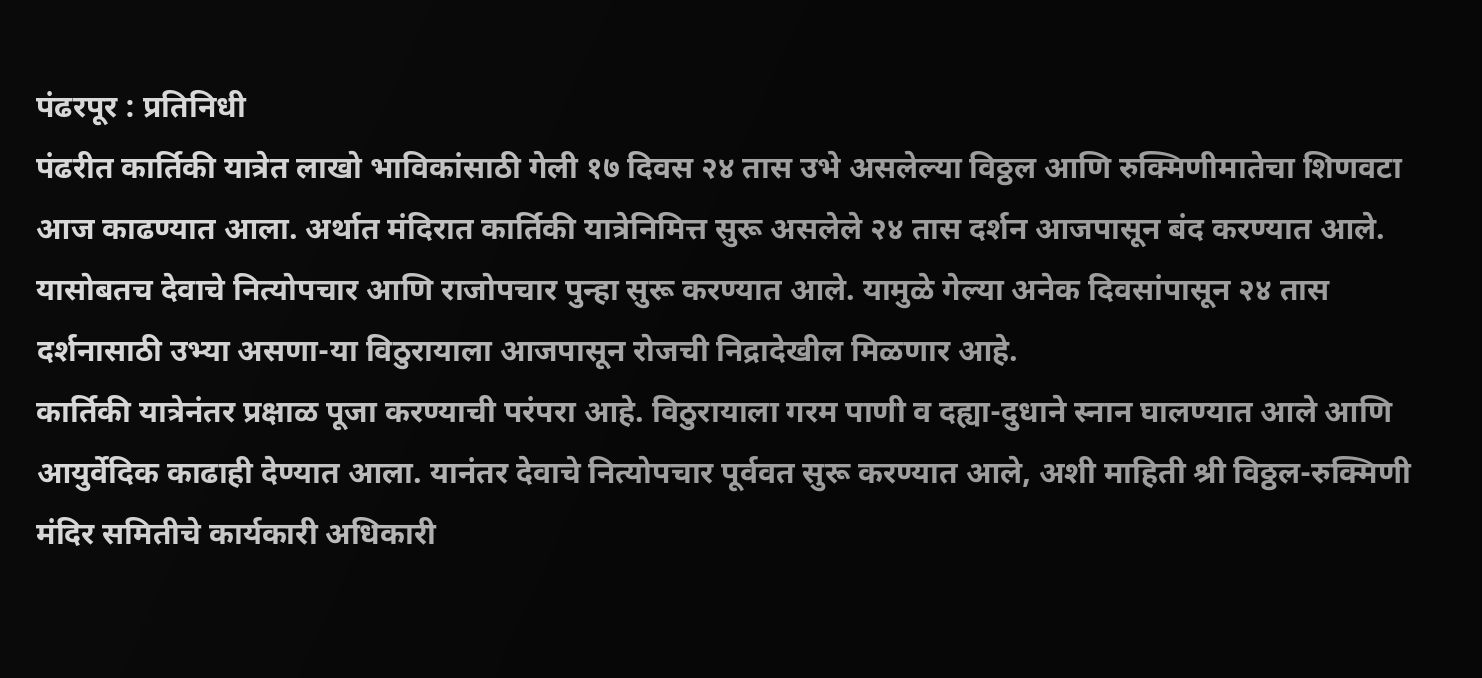पंढरपूर : प्रतिनिधी
पंढरीत कार्तिकी यात्रेत लाखो भाविकांसाठी गेली १७ दिवस २४ तास उभे असलेल्या विठ्ठल आणि रुक्मिणीमातेचा शिणवटा आज काढण्यात आला. अर्थात मंदिरात कार्तिकी यात्रेनिमित्त सुरू असलेले २४ तास दर्शन आजपासून बंद करण्यात आले. यासोबतच देवाचे नित्योपचार आणि राजोपचार पुन्हा सुरू करण्यात आले. यामुळे गेल्या अनेक दिवसांपासून २४ तास दर्शनासाठी उभ्या असणा-या विठुरायाला आजपासून रोजची निद्रादेखील मिळणार आहे.
कार्तिकी यात्रेनंतर प्रक्षाळ पूजा करण्याची परंपरा आहे. विठुरायाला गरम पाणी व दह्या-दुधाने स्नान घालण्यात आले आणि आयुर्वेदिक काढाही देण्यात आला. यानंतर देवाचे नित्योपचार पूर्ववत सुरू करण्यात आले, अशी माहिती श्री विठ्ठल-रुक्मिणी मंदिर समितीचे कार्यकारी अधिकारी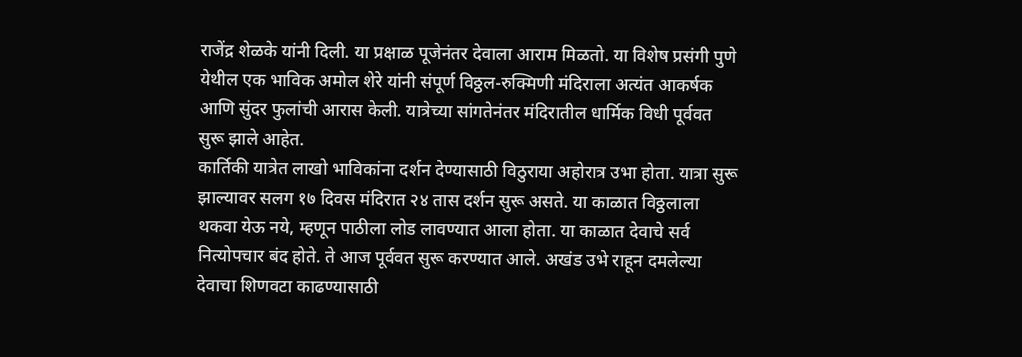राजेंद्र शेळके यांनी दिली. या प्रक्षाळ पूजेनंतर देवाला आराम मिळतो. या विशेष प्रसंगी पुणे येथील एक भाविक अमोल शेरे यांनी संपूर्ण विठ्ठल-रुक्मिणी मंदिराला अत्यंत आकर्षक आणि सुंदर फुलांची आरास केली. यात्रेच्या सांगतेनंतर मंदिरातील धार्मिक विधी पूर्ववत सुरू झाले आहेत.
कार्तिकी यात्रेत लाखो भाविकांना दर्शन देण्यासाठी विठुराया अहोरात्र उभा होता. यात्रा सुरू झाल्यावर सलग १७ दिवस मंदिरात २४ तास दर्शन सुरू असते. या काळात विठ्ठलाला थकवा येऊ नये, म्हणून पाठीला लोड लावण्यात आला होता. या काळात देवाचे सर्व नित्योपचार बंद होते. ते आज पूर्ववत सुरू करण्यात आले. अखंड उभे राहून दमलेल्या देवाचा शिणवटा काढण्यासाठी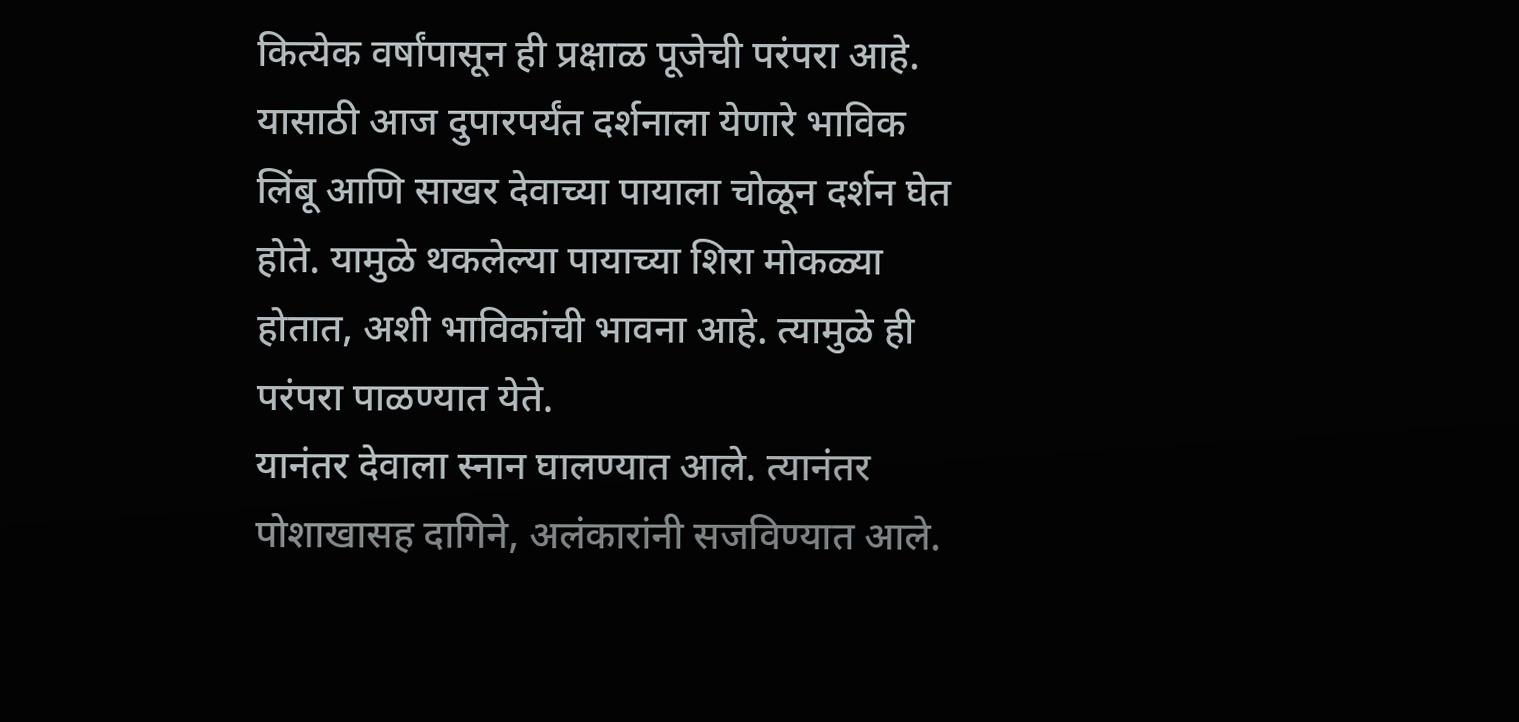कित्येक वर्षांपासून ही प्रक्षाळ पूजेची परंपरा आहे. यासाठी आज दुपारपर्यंत दर्शनाला येणारे भाविक लिंबू आणि साखर देवाच्या पायाला चोळून दर्शन घेत होते. यामुळे थकलेल्या पायाच्या शिरा मोकळ्या होतात, अशी भाविकांची भावना आहे. त्यामुळे ही परंपरा पाळण्यात येते.
यानंतर देवाला स्नान घालण्यात आले. त्यानंतर पोशाखासह दागिने, अलंकारांनी सजविण्यात आले.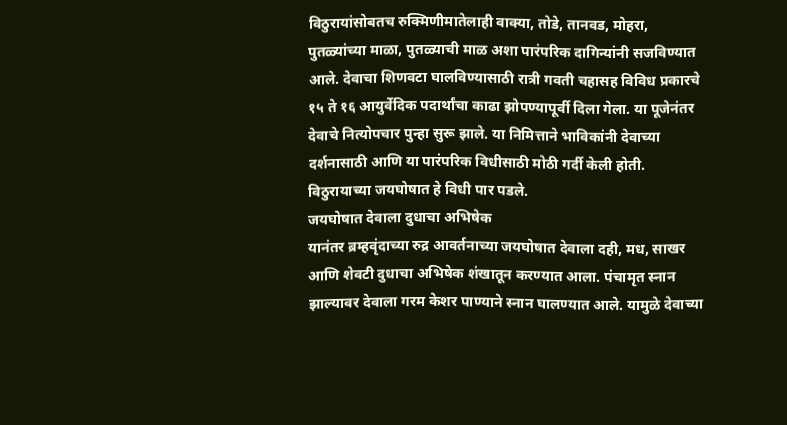विठुरायांसोबतच रुक्मिणीमातेलाही वाक्या, तोडे, तानवड, मोहरा, पुतळ्यांच्या माळा, पुतळ्याची माळ अशा पारंपरिक दागिन्यांनी सजविण्यात आले. देवाचा शिणवटा घालविण्यासाठी रात्री गवती चहासह विविध प्रकारचे १५ ते १६ आयुर्वेदिक पदार्थांचा काढा झोपण्यापूर्वी दिला गेला. या पूजेनंतर देवाचे नित्योपचार पुन्हा सुरू झाले. या निमित्ताने भाविकांनी देवाच्या दर्शनासाठी आणि या पारंपरिक विधीसाठी मोठी गर्दी केली होती. विठुरायाच्या जयघोषात हे विधी पार पडले.
जयघोषात देवाला दुधाचा अभिषेक
यानंतर ब्रम्हवृंदाच्या रुद्र आवर्तनाच्या जयघोषात देवाला दही, मध, साखर आणि शेवटी दुधाचा अभिषेक शंखातून करण्यात आला. पंचामृत स्नान झाल्यावर देवाला गरम केशर पाण्याने स्नान घालण्यात आले. यामुळे देवाच्या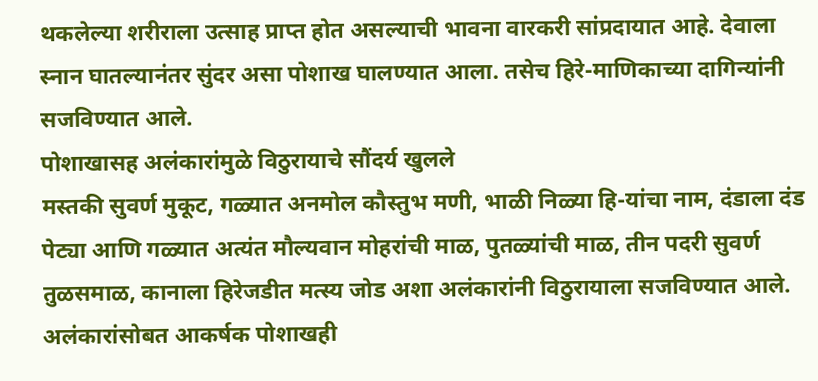थकलेल्या शरीराला उत्साह प्राप्त होत असल्याची भावना वारकरी सांप्रदायात आहे. देवाला स्नान घातल्यानंतर सुंदर असा पोशाख घालण्यात आला. तसेच हिरे-माणिकाच्या दागिन्यांनी सजविण्यात आले.
पोशाखासह अलंकारांमुळे विठुरायाचे सौंदर्य खुलले
मस्तकी सुवर्ण मुकूट, गळ्यात अनमोल कौस्तुभ मणी, भाळी निळ्या हि-यांचा नाम, दंडाला दंड पेट्या आणि गळ्यात अत्यंत मौल्यवान मोहरांची माळ, पुतळ्यांची माळ, तीन पदरी सुवर्ण तुळसमाळ, कानाला हिरेजडीत मत्स्य जोड अशा अलंकारांनी विठुरायाला सजविण्यात आले. अलंकारांसोबत आकर्षक पोशाखही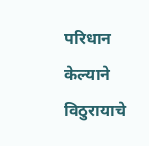परिधान केल्याने विठुरायाचे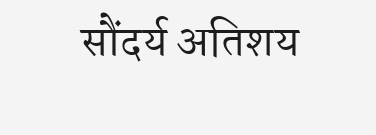सौंदर्य अतिशय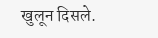खुलून दिसले.